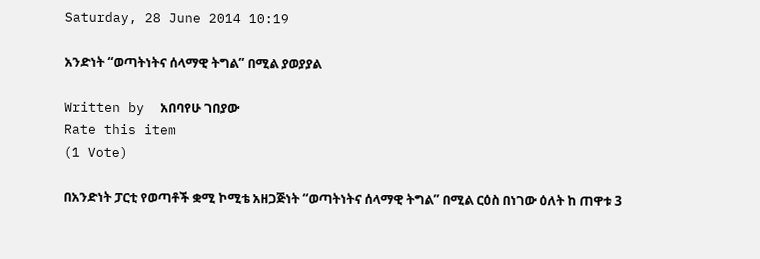Saturday, 28 June 2014 10:19

አንድነት “ወጣትነትና ሰላማዊ ትግል” በሚል ያወያያል

Written by  አበባየሁ ገበያው
Rate this item
(1 Vote)

በአንድነት ፓርቲ የወጣቶች ቋሚ ኮሚቴ አዘጋጅነት “ወጣትነትና ሰላማዊ ትግል” በሚል ርዕስ በነገው ዕለት ከ ጠዋቱ 3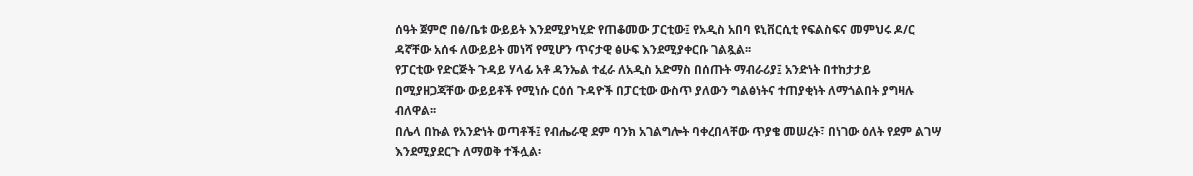ሰዓት ጀምሮ በፅ/ቤቱ ውይይት እንደሚያካሂድ የጠቆመው ፓርቲው፤ የአዲስ አበባ ዩኒቨርሲቲ የፍልስፍና መምህሩ ዶ/ር ዳኛቸው አሰፋ ለውይይት መነሻ የሚሆን ጥናታዊ ፅሁፍ እንደሚያቀርቡ ገልጿል፡፡
የፓርቲው የድርጅት ጉዳይ ሃላፊ አቶ ዳንኤል ተፈራ ለአዲስ አድማስ በሰጡት ማብራሪያ፤ አንድነት በተከታታይ በሚያዘጋጃቸው ውይይቶች የሚነሱ ርዕሰ ጉዳዮች በፓርቲው ውስጥ ያለውን ግልፅነትና ተጠያቂነት ለማጎልበት ያግዛሉ ብለዋል፡፡
በሌላ በኩል የአንድነት ወጣቶች፤ የብሔራዊ ደም ባንክ አገልግሎት ባቀረበላቸው ጥያቄ መሠረት፣ በነገው ዕለት የደም ልገሣ እንደሚያደርጉ ለማወቅ ተችሏል፡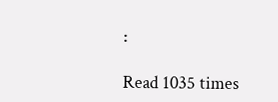፡

Read 1035 times